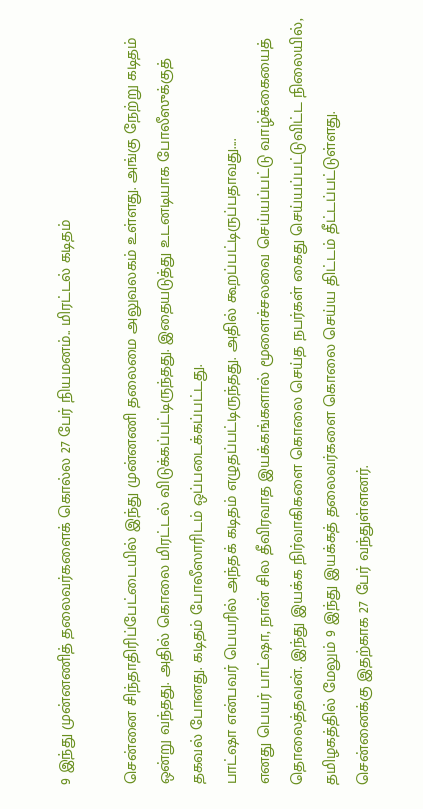9 இந்து முன்னணித் தலைவர்களைக் கொல்ல 27 பேர் நியமனம்.. மிரட்டல் கடிதம்

சென்னை சிந்தாதிரிப்பேட்டையில் இந்து முன்னணி தலைமை அலுவலகம் உள்ளது. அங்கு நேற்று கடிதம் ஒன்று வந்தது. அதில் கொலை மிரட்டல் விடுக்கப்பட்டிருந்தது. இதையடுத்து உடனடியாக போலீஸுக்குத் தகவல் போனது. கடிதம் போலீஸாரிடம் ஒப்படைக்கப்பட்டது.
பாட்ஷா என்பவர் பெயரில் அந்தக் கடிதம் எழுதப்பட்டிருந்தது. அதில் கூறப்பட்டிருப்பதாவது....
எனது பெயர் பாட்ஷா, நான் சில தீவிரவாத இயக்கங்களால் மூளைச்சலவை செய்யப்பட்டு வாழ்க்கையைத் தொலைத்தவன். இந்து இயக்க நிர்வாகிகளை கொலை செய்த நபர்கள் கைது செய்யப்பட்டுவிட்ட நிலையில், தமிழகத்தில் மேலும் 9 இந்து இயக்கத் தலைவர்களை கொலை செய்ய திட்டம் தீட்டப்பட்டுள்ளது.
சென்னைக்கு இதற்காக 27 பேர் வந்துள்ளனர்.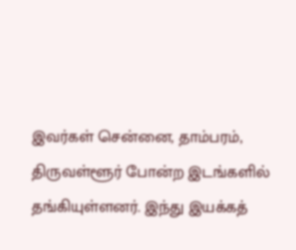இவர்கள் சென்னை, தாம்பரம், திருவள்ளூர் போன்ற இடங்களில் தங்கியுள்ளனர். இந்து இயக்கத்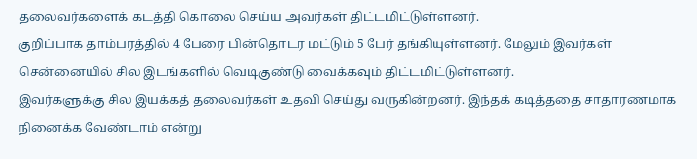தலைவர்களைக் கடத்தி கொலை செய்ய அவர்கள் திட்டமிட்டுள்ளனர்.
குறிப்பாக தாம்பரத்தில் 4 பேரை பின்தொடர மட்டும் 5 பேர் தங்கியுள்ளனர். மேலும் இவர்கள் சென்னையில் சில இடங்களில் வெடிகுண்டு வைக்கவும் திட்டமிட்டுள்ளனர்.
இவர்களுக்கு சில இயக்கத் தலைவர்கள் உதவி செய்து வருகின்றனர். இந்தக் கடித்ததை சாதாரணமாக நினைக்க வேண்டாம் என்று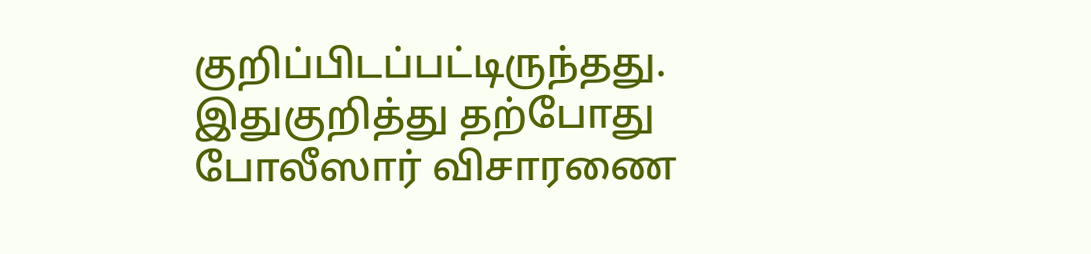குறிப்பிடப்பட்டிருந்தது.
இதுகுறித்து தற்போது போலீஸார் விசாரணை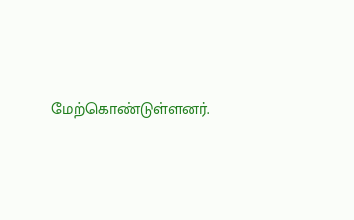மேற்கொண்டுள்ளனர்.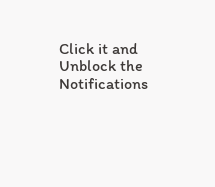Click it and Unblock the Notifications